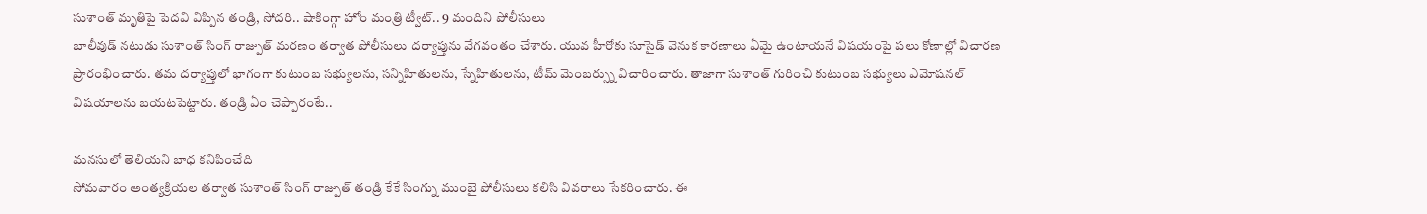సుశాంత్ మృతిపై పెదవి విప్పిన తండ్రి, సోదరి.. షాకింగ్గా హోం మంత్రి ట్వీట్.. 9 మందిని పోలీసులు
బాలీవుడ్ నటుడు సుశాంత్ సింగ్ రాజ్పుత్ మరణం తర్వాత పోలీసులు దర్యాప్తును వేగవంతం చేశారు. యువ హీరోకు సూసైడ్ వెనుక కారణాలు ఏమై ఉంటాయనే విషయంపై పలు కోణాల్లో విచారణ ప్రారంభించారు. తమ దర్యాప్తులో భాగంగా కుటుంబ సభ్యులను, సన్నిహితులను, స్నేహితులను, టీమ్ మెంబర్స్ను విచారించారు. తాజాగా సుశాంత్ గురించి కుటుంబ సభ్యులు ఎమోషనల్ విషయాలను బయటపెట్టారు. తండ్రి ఏం చెప్పారంటే..

మనసులో తెలియని బాధ కనిపించేది
సోమవారం అంత్యక్రియల తర్వాత సుశాంత్ సింగ్ రాజ్పుత్ తండ్రి కేకే సింగ్ను ముంబై పోలీసులు కలిసి వివరాలు సేకరించారు. ఈ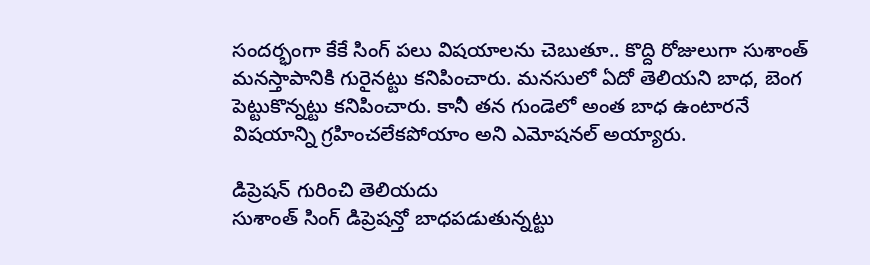సందర్భంగా కేకే సింగ్ పలు విషయాలను చెబుతూ.. కొద్ది రోజులుగా సుశాంత్ మనస్తాపానికి గురైనట్టు కనిపించారు. మనసులో ఏదో తెలియని బాధ, బెంగ పెట్టుకొన్నట్టు కనిపించారు. కానీ తన గుండెలో అంత బాధ ఉంటారనే విషయాన్ని గ్రహించలేకపోయాం అని ఎమోషనల్ అయ్యారు.

డిప్రెషన్ గురించి తెలియదు
సుశాంత్ సింగ్ డిప్రెషన్తో బాధపడుతున్నట్టు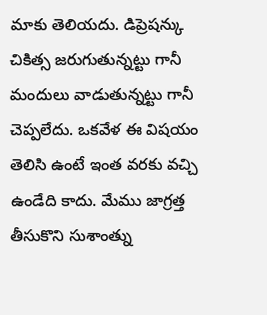మాకు తెలియదు. డిప్రెషన్కు చికిత్స జరుగుతున్నట్టు గానీ మందులు వాడుతున్నట్టు గానీ చెప్పలేదు. ఒకవేళ ఈ విషయం తెలిసి ఉంటే ఇంత వరకు వచ్చి ఉండేది కాదు. మేము జాగ్రత్త తీసుకొని సుశాంత్ను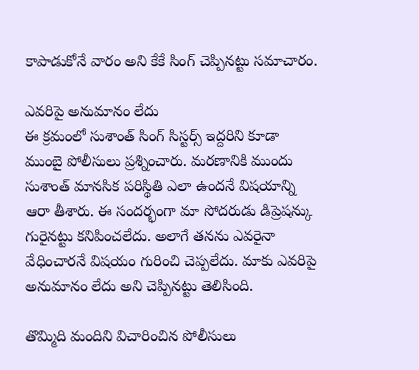కాపాడుకోనే వారం అని కేకే సింగ్ చెప్పినట్టు సమాచారం.

ఎవరిపై అనుమానం లేదు
ఈ క్రమంలో సుశాంత్ సింగ్ సిస్టర్స్ ఇద్దరిని కూడా ముంబై పోలీసులు ప్రశ్నించారు. మరణానికి ముందు సుశాంత్ మానసిక పరిస్థితి ఎలా ఉందనే విషయాన్ని ఆరా తీశారు. ఈ సందర్భంగా మా సోదరుడు డిప్రెషన్కు గురైనట్టు కనిపించలేదు. అలాగే తనను ఎవరైనా వేధించారనే విషయం గురించి చెప్పలేదు. మాకు ఎవరిపై అనుమానం లేదు అని చెప్పినట్టు తెలిసింది.

తొమ్మిది మందిని విచారించిన పోలీసులు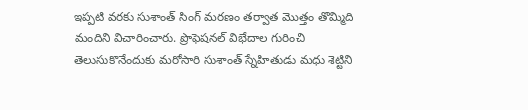ఇప్పటి వరకు సుశాంత్ సింగ్ మరణం తర్వాత మొత్తం తొమ్మిది మందిని విచారించారు. ప్రొఫెషనల్ విభేదాల గురించి తెలుసుకొనేందుకు మరోసారి సుశాంత్ స్నేహితుడు మధు శెట్టిని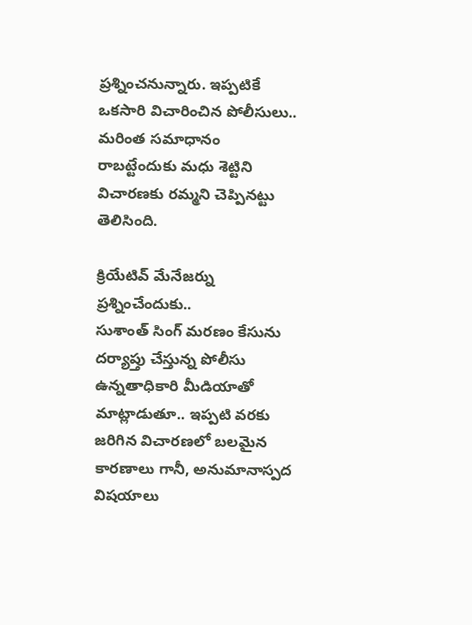ప్రశ్నించనున్నారు. ఇప్పటికే ఒకసారి విచారించిన పోలీసులు.. మరింత సమాధానం రాబట్టేందుకు మధు శెట్టిని విచారణకు రమ్మని చెప్పినట్టు తెలిసింది.

క్రియేటివ్ మేనేజర్ను ప్రశ్నించేందుకు..
సుశాంత్ సింగ్ మరణం కేసును దర్యాప్తు చేస్తున్న పోలీసు ఉన్నతాధికారి మీడియాతో మాట్లాడుతూ.. ఇప్పటి వరకు జరిగిన విచారణలో బలమైన కారణాలు గానీ, అనుమానాస్పద విషయాలు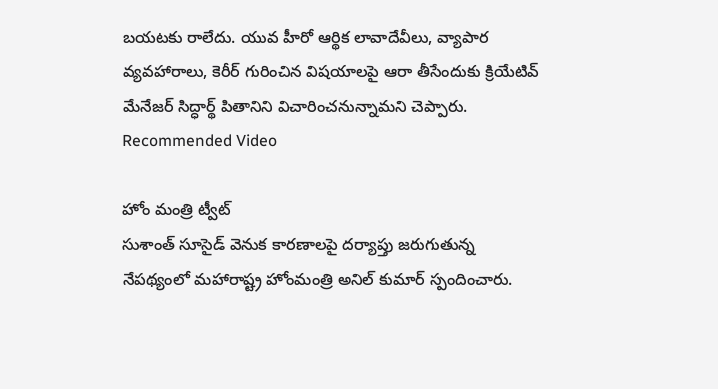బయటకు రాలేదు. యువ హీరో ఆర్థిక లావాదేవీలు, వ్యాపార వ్యవహారాలు, కెరీర్ గురించిన విషయాలపై ఆరా తీసేందుకు క్రియేటివ్ మేనేజర్ సిద్ధార్థ్ పితానిని విచారించనున్నామని చెప్పారు.
Recommended Video

హోం మంత్రి ట్వీట్
సుశాంత్ సూసైడ్ వెనుక కారణాలపై దర్యాప్తు జరుగుతున్న నేపథ్యంలో మహారాష్ట్ర హోంమంత్రి అనిల్ కుమార్ స్పందించారు.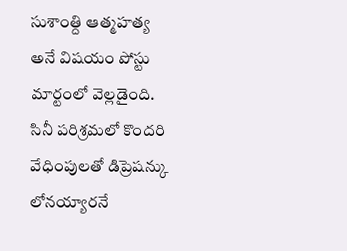సుశాంత్ది ఆత్మహత్య అనే విషయం పోస్టు మార్టంలో వెల్లడైంది. సినీ పరిశ్రమలో కొందరి వేధింపులతో డిప్రెషన్కు లోనయ్యారనే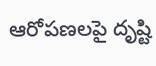ఆరోపణలపై దృష్టి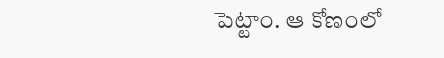పెట్టాం. ఆ కోణంలో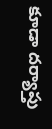కూడా దర్యాప్తు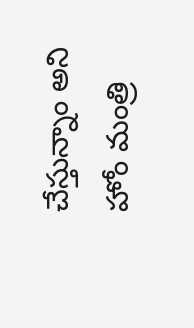చేస్తున్నాం అని హోం మంత్రి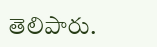తెలిపారు.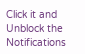Click it and Unblock the Notifications